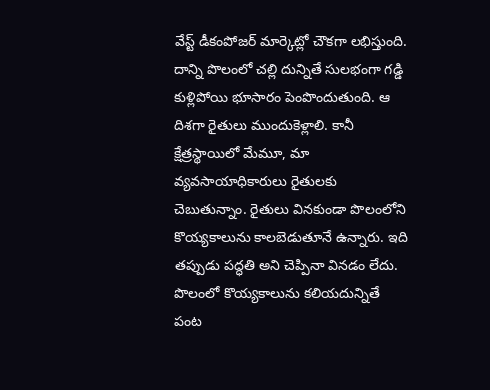వేస్ట్ డీకంపోజర్ మార్కెట్లో చౌకగా లభిస్తుంది. దాన్ని పొలంలో చల్లి దున్నితే సులభంగా గడ్డి కుళ్లిపోయి భూసారం పెంపొందుతుంది. ఆ దిశగా రైతులు ముందుకెళ్లాలి. కానీ క్షేత్రస్థాయిలో మేమూ, మా వ్యవసాయాధికారులు రైతులకు చెబుతున్నాం. రైతులు వినకుండా పొలంలోని కొయ్యకాలును కాలబెడుతూనే ఉన్నారు. ఇది తప్పుడు పద్ధతి అని చెప్పినా వినడం లేదు. పొలంలో కొయ్యకాలును కలియదున్నితే పంట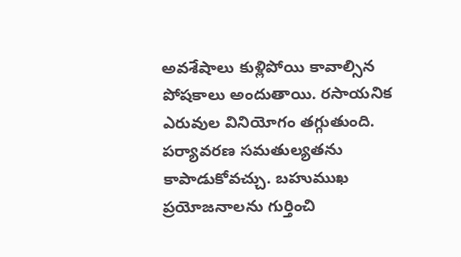అవశేషాలు కుళ్లిపోయి కావాల్సిన పోషకాలు అందుతాయి. రసాయనిక ఎరువుల వినియోగం తగ్గుతుంది. పర్యావరణ సమతుల్యతను కాపాడుకోవచ్చు. బహుముఖ ప్రయోజనాలను గుర్తించి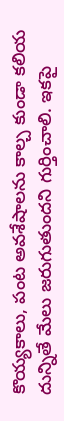కొయ్యకాలు, పంట అవశేషాలను కాల్చ కుండా కలియ దున్నితే మేలు జరుగుతుందని గుర్తించాలి. ఇకపై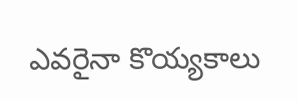ఎవరైనా కొయ్యకాలు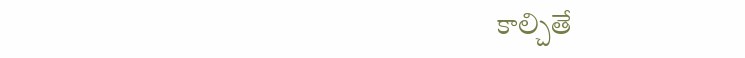కాల్చితే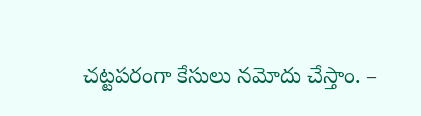చట్టపరంగా కేసులు నమోదు చేస్తాం. –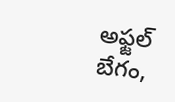అఫ్జల్ బేగం,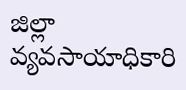జిల్లా వ్యవసాయాధికారి